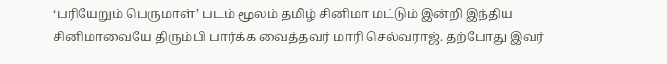‘பரியேறும் பெருமாள்’ படம் மூலம் தமிழ் சினிமா மட்டும் இன்றி இந்திய சினிமாவையே திரும்பி பார்க்க வைத்தவர் மாரி செல்வராஜ். தற்போது இவர்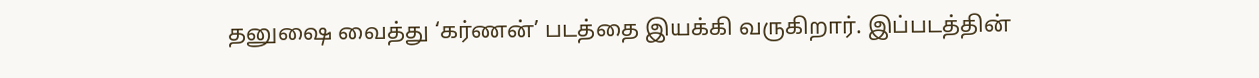தனுஷை வைத்து ‘கர்ணன்’ படத்தை இயக்கி வருகிறார். இப்படத்தின்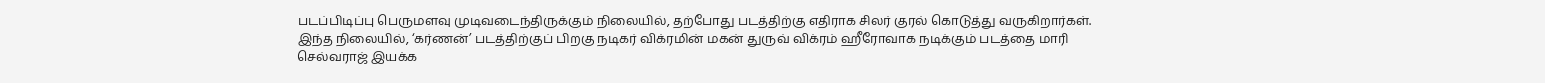படப்பிடிப்பு பெருமளவு முடிவடைந்திருக்கும் நிலையில், தற்போது படத்திற்கு எதிராக சிலர் குரல் கொடுத்து வருகிறார்கள்.
இந்த நிலையில், ‘கர்ணன்’ படத்திற்குப் பிறகு நடிகர் விக்ரமின் மகன் துருவ் விக்ரம் ஹீரோவாக நடிக்கும் படத்தை மாரி செல்வராஜ் இயக்க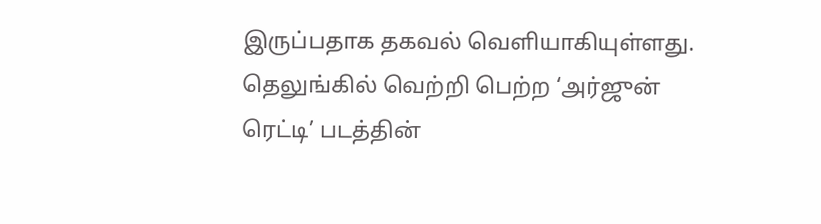இருப்பதாக தகவல் வெளியாகியுள்ளது.
தெலுங்கில் வெற்றி பெற்ற ‘அர்ஜுன் ரெட்டி’ படத்தின்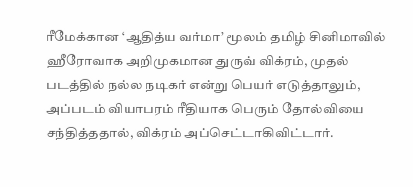ரீமேக்கான ‘ஆதித்ய வர்மா’ மூலம் தமிழ் சினிமாவில் ஹீரோவாக அறிமுகமான துருவ் விக்ரம், முதல் படத்தில் நல்ல நடிகர் என்று பெயர் எடுத்தாலும், அப்படம் வியாபரம் ரீதியாக பெரும் தோல்வியை சந்தித்ததால், விக்ரம் அப்செட்டாகிவிட்டார்.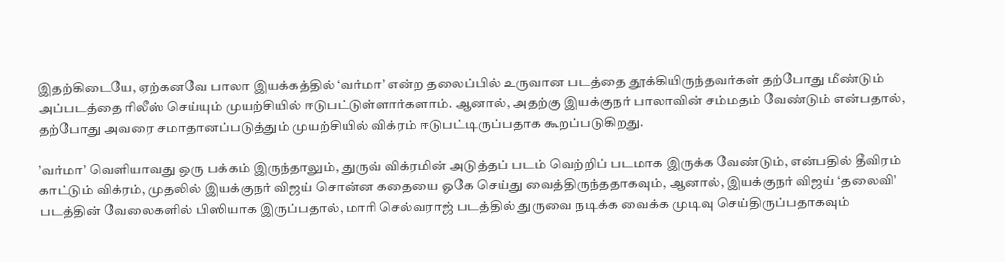இதற்கிடையே, ஏற்கனவே பாலா இயக்கத்தில் ‘வர்மா’ என்ற தலைப்பில் உருவான படத்தை தூக்கியிருந்தவர்கள் தற்போது மீண்டும் அப்படத்தை ரிலீஸ் செய்யும் முயற்சியில் ஈடுபட்டுள்ளார்களாம். ஆனால், அதற்கு இயக்குநர் பாலாவின் சம்மதம் வேண்டும் என்பதால், தற்போது அவரை சமாதானப்படுத்தும் முயற்சியில் விக்ரம் ஈடுபட்டிருப்பதாக கூறப்படுகிறது.

’வர்மா’ வெளியாவது ஒரு பக்கம் இருந்தாலும், துருவ் விக்ரமின் அடுத்தப் படம் வெற்றிப் படமாக இருக்க வேண்டும், என்பதில் தீவிரம் காட்டும் விக்ரம், முதலில் இயக்குநர் விஜய் சொன்ன கதையை ஓகே செய்து வைத்திருந்ததாகவும், ஆனால், இயக்குநர் விஜய் ‘தலைவி’ படத்தின் வேலைகளில் பிஸியாக இருப்பதால், மாரி செல்வராஜ் படத்தில் துருவை நடிக்க வைக்க முடிவு செய்திருப்பதாகவும்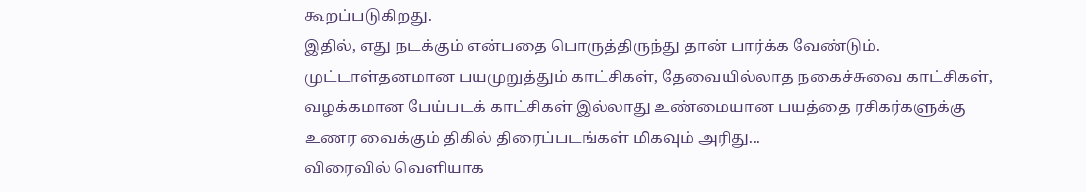கூறப்படுகிறது.
இதில், எது நடக்கும் என்பதை பொருத்திருந்து தான் பார்க்க வேண்டும்.
முட்டாள்தனமான பயமுறுத்தும் காட்சிகள், தேவையில்லாத நகைச்சுவை காட்சிகள், வழக்கமான பேய்படக் காட்சிகள் இல்லாது உண்மையான பயத்தை ரசிகர்களுக்கு உணர வைக்கும் திகில் திரைப்படங்கள் மிகவும் அரிது...
விரைவில் வெளியாக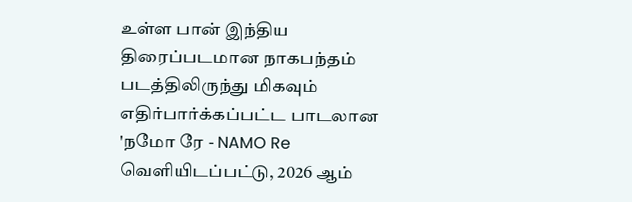உள்ள பான் இந்திய திரைப்படமான நாகபந்தம் படத்திலிருந்து மிகவும் எதிர்பார்க்கப்பட்ட பாடலான 'நமோ ரே - NAMO Re வெளியிடப்பட்டு, 2026 ஆம்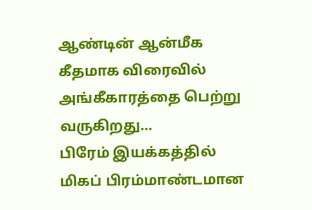ஆண்டின் ஆன்மீக கீதமாக விரைவில் அங்கீகாரத்தை பெற்று வருகிறது...
பிரேம் இயக்கத்தில் மிகப் பிரம்மாண்டமான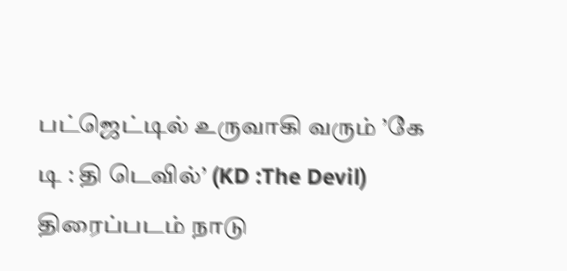பட்ஜெட்டில் உருவாகி வரும் ’கே டி : தி டெவில்’ (KD :The Devil) திரைப்படம் நாடு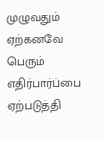முழுவதும் ஏற்கனவே பெரும் எதிர்பார்ப்பை ஏற்படுத்தி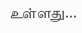உள்ளது...